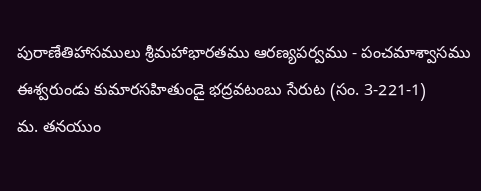పురాణేతిహాసములు శ్రీమహాభారతము ఆరణ్యపర్వము - పంచమాశ్వాసము
ఈశ్వరుండు కుమారసహితుండై భద్రవటంబు సేరుట (సం. 3-221-1)
మ. తనయుం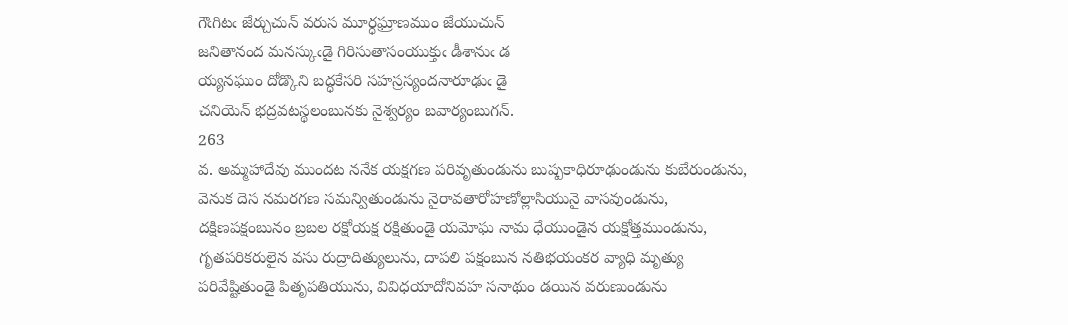గౌఁగిటఁ జేర్చుచున్‌ వరుస మూర్ధఘ్రాణముం జేయుచున్‌
జనితానంద మనస్కుఁడై గిరిసుతాసంయుక్తుఁ డీశానుఁ డ
య్యనఘుం దోడ్కొని బద్ధకేసరి సహస్రస్యందనారూఢుఁ డై
చనియెన్‌ భద్రవటస్థలంబునకు నైశ్వర్యం బవార్యంబుగన్‌.
263
వ. అమ్మహాదేవు ముందట ననేక యక్షగణ పరివృతుండును బుష్పకాధిరూఢుండును కుబేరుండును, వెనుక దెస నమరగణ సమన్వితుండును నైరావతారోహణోల్లాసియునై వాసవుండును, దక్షిణపక్షంబునం బ్రబల రక్షోయక్ష రక్షితుండై యమోఘ నామ ధేయుండైన యక్షోత్తముండును, గృతపరికరులైన వసు రుద్రాదిత్యులును, దాపలి పక్షంబున నతిభయంకర వ్యాధి మృత్యు పరివేష్టితుండై పితృపతియును, వివిధయాదోనివహ సనాథుం డయిన వరుణుండును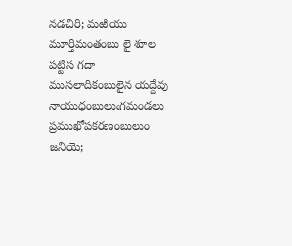నడచిరి; మఱియు మూర్తిమంతంబు లై శూల పట్టిస గదా ముసలాదికంబులైన యద్దేవు నాయుధంబులుఁగమండలు ప్రముఖోపకరణంబులుం జనియె;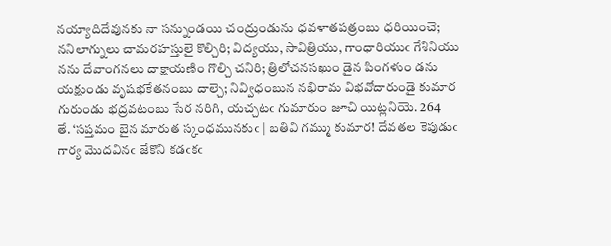నయ్యాదిదేవునకు నా సన్నుండయి చంద్రుండును ధవళాతపత్రంబు ధరియించె; ననిలాగ్నులు చామరహస్తులై కొల్చిరి; విద్యయు, సావిత్రియు, గాంధారియుఁ గేశినియు నను దేవాంగనలు దాక్షాయణిం గొల్చి చనిరి; త్రిలోచనసఖుం డైన పింగళుం డను యక్షుండు వృషభకేతనంబు దాల్చె; నివ్విధంబున నభిరామ విభవోదారుండై కుమార గురుండు భద్రవటంబు సేర నరిగి, యచ్చటఁ గుమారుం జూచి యిట్లనియె. 264
తే. ‘సప్తమం బైన మారుత స్కంధమునకుఁ | బతివి గమ్ము కుమార! దేవతల కెపుడుఁ
గార్య మొదవినఁ జేకొని కడఁకఁ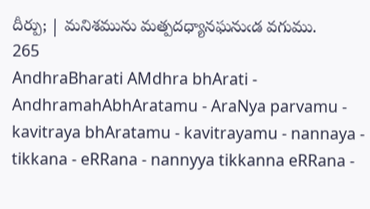దీర్పు; | మనిశమును మత్పదధ్యానఘనుఁడ వగుము.
265
AndhraBharati AMdhra bhArati - AndhramahAbhAratamu - AraNya parvamu - kavitraya bhAratamu - kavitrayamu - nannaya - tikkana - eRRana - nannyya tikkanna eRRana -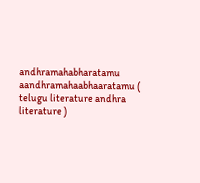andhramahabharatamu aandhramahaabhaaratamu ( telugu literature andhra literature )